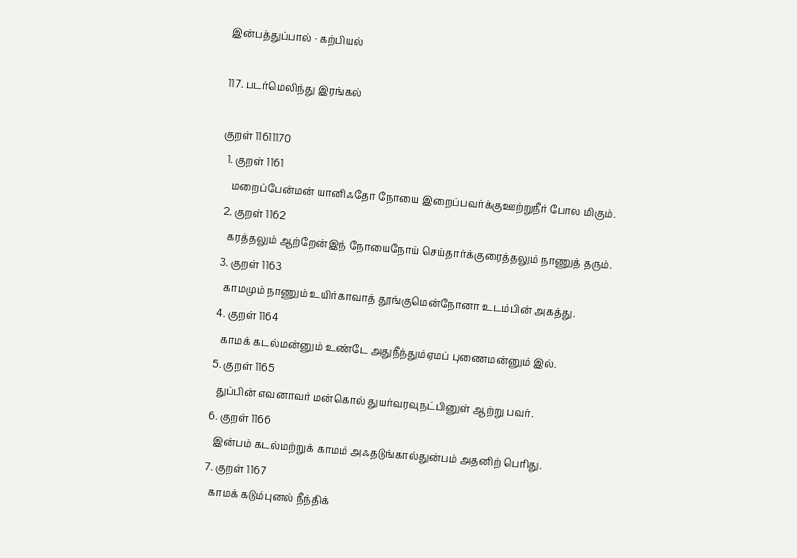இன்பத்துப்பால் · கற்பியல்

117. படர்மெலிந்து இரங்கல்

குறள் 11611170
  1. குறள் 1161
    மறைப்பேன்மன் யானிஃதோ நோயை இறைப்பவர்க்குஊற்றுநீர் போல மிகும்.
  2. குறள் 1162
    கரத்தலும் ஆற்றேன்இந் நோயைநோய் செய்தார்க்குரைத்தலும் நாணுத் தரும்.
  3. குறள் 1163
    காமமும் நாணும் உயிர்காவாத் தூங்குமென்நோனா உடம்பின் அகத்து.
  4. குறள் 1164
    காமக் கடல்மன்னும் உண்டே அதுநீந்தும்ஏமப் புணைமன்னும் இல்.
  5. குறள் 1165
    துப்பின் எவனாவர் மன்கொல் துயர்வரவுநட்பினுள் ஆற்று பவர்.
  6. குறள் 1166
    இன்பம் கடல்மற்றுக் காமம் அஃதடுங்கால்துன்பம் அதனிற் பெரிது.
  7. குறள் 1167
    காமக் கடும்புனல் நீந்திக்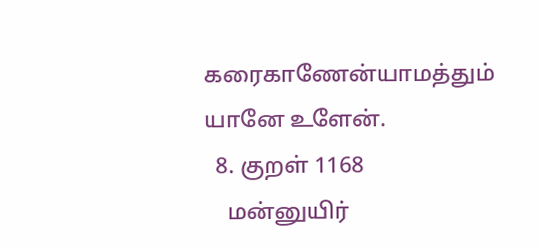கரைகாணேன்யாமத்தும் யானே உளேன்.
  8. குறள் 1168
    மன்னுயிர்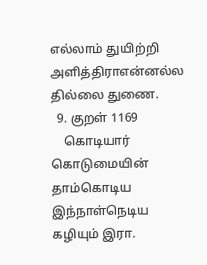எல்லாம் துயிற்றி அளித்திராஎன்னல்ல தில்லை துணை.
  9. குறள் 1169
    கொடியார் கொடுமையின் தாம்கொடிய இந்நாள்நெடிய கழியும் இரா.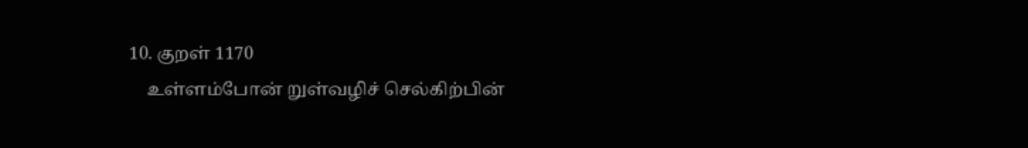10. குறள் 1170
    உள்ளம்போன் றுள்வழிச் செல்கிற்பின்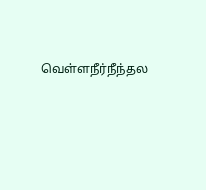வெள்ளநீர்நீந்தல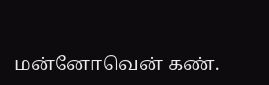மன்னோவென் கண்.